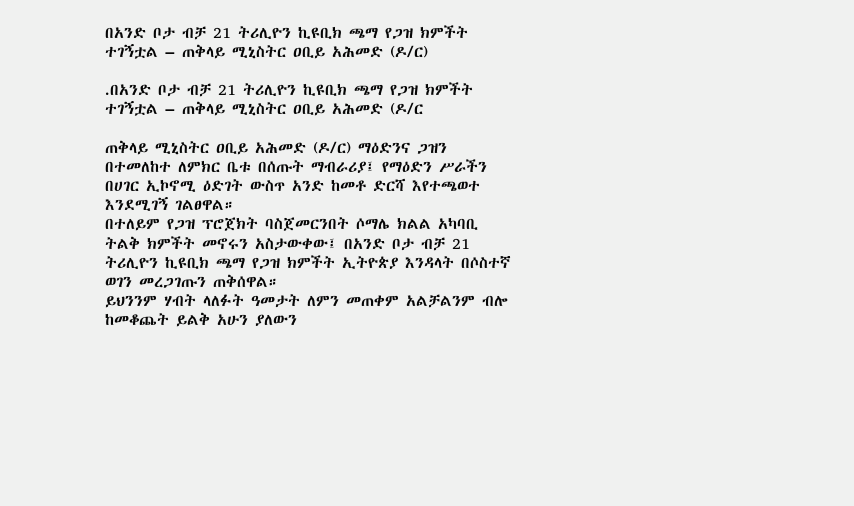በአንድ ቦታ ብቻ 21 ትሪሊዮን ኪዩቢክ ጫማ የጋዝ ክምችት ተገኝቷል – ጠቅላይ ሚኒስትር ዐቢይ አሕመድ (ዶ/ር)

.በአንድ ቦታ ብቻ 21 ትሪሊዮን ኪዩቢክ ጫማ የጋዝ ክምችት ተገኝቷል – ጠቅላይ ሚኒስትር ዐቢይ አሕመድ (ዶ/ር

ጠቅላይ ሚኒስትር ዐቢይ አሕመድ (ዶ/ር) ማዕድንና ጋዝን በተመለከተ ለምክር ቤቱ በሰጡት ማብራሪያ፤ የማዕድን ሥራችን በሀገር ኢኮኖሚ ዕድገት ውስጥ አንድ ከመቶ ድርሻ እየተጫወተ እንደሚገኝ ገልፀዋል።
በተለይም የጋዝ ፕሮጀክት ባስጀመርንበት ሶማሌ ክልል አካባቢ ትልቅ ክምችት መኖሩን አስታውቀው፤ በአንድ ቦታ ብቻ 21 ትሪሊዮን ኪዩቢክ ጫማ የጋዝ ክምችት ኢትዮጵያ እንዳላት በሶስተኛ ወገን መረጋገጡን ጠቅሰዋል።
ይህንንም ሃብት ላለፉት ዓመታት ለምን መጠቀም አልቻልንም ብሎ ከመቆጨት ይልቅ አሁን ያለውን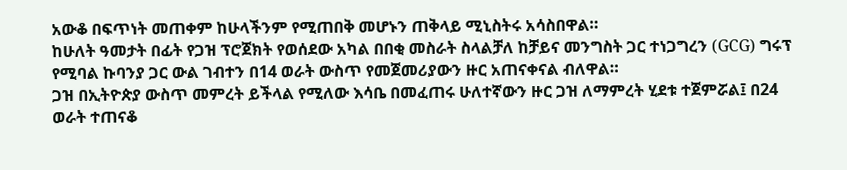አውቆ በፍጥነት መጠቀም ከሁላችንም የሚጠበቅ መሆኑን ጠቅላይ ሚኒስትሩ አሳስበዋል።
ከሁለት ዓመታት በፊት የጋዝ ፕሮጀክት የወሰደው አካል በበቂ መስራት ስላልቻለ ከቻይና መንግስት ጋር ተነጋግረን (GCG) ግሩፕ የሚባል ኩባንያ ጋር ውል ገብተን በ14 ወራት ውስጥ የመጀመሪያውን ዙር አጠናቀናል ብለዋል።
ጋዝ በኢትዮጵያ ውስጥ መምረት ይችላል የሚለው እሳቤ በመፈጠሩ ሁለተኛውን ዙር ጋዝ ለማምረት ሂደቱ ተጀምሯል፤ በ24 ወራት ተጠናቆ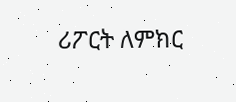ሪፖርት ለምክር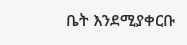ቤት እንደሚያቀርቡ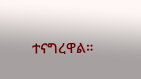ተናግረዋል።